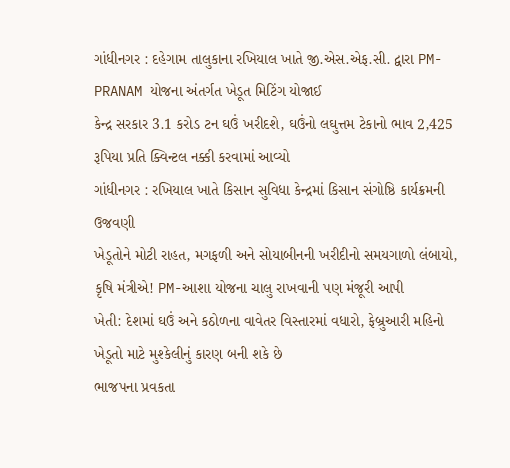ગાંધીનગર : દહેગામ તાલુકાના રખિયાલ ખાતે જી.એસ.એફ.સી. દ્વારા PM-PRANAM યોજના અંતર્ગત ખેડૂત મિટિંગ યોજાઈ
કેન્દ્ર સરકાર 3.1 કરોડ ટન ઘઉં ખરીદશે, ઘઉંનો લઘુત્તમ ટેકાનો ભાવ 2,425 રૂપિયા પ્રતિ ક્વિન્ટલ નક્કી કરવામાં આવ્યો
ગાંધીનગર : રખિયાલ ખાતે કિસાન સુવિધા કેન્દ્રમાં કિસાન સંગોષ્ઠિ કાર્યક્રમની ઉજવણી
ખેડૂતોને મોટી રાહત, મગફળી અને સોયાબીનની ખરીદીનો સમયગાળો લંબાયો, કૃષિ મંત્રીએ! PM-આશા યોજના ચાલુ રાખવાની પણ મંજૂરી આપી
ખેતી: દેશમાં ઘઉં અને કઠોળના વાવેતર વિસ્તારમાં વધારો, ફેબ્રુઆરી મહિનો ખેડૂતો માટે મુશ્કેલીનું કારણ બની શકે છે
ભાજપના પ્રવકતા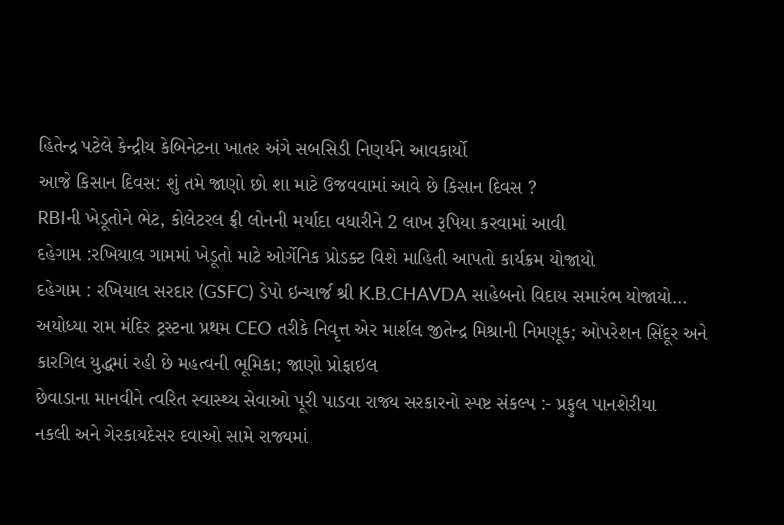હિતેન્દ્ર પટેલે કેન્દ્રીય કેબિનેટના ખાતર અંગે સબસિડી નિણર્યને આવકાર્યો
આજે કિસાન દિવસ: શું તમે જાણો છો શા માટે ઉજવવામાં આવે છે કિસાન દિવસ ?
RBIની ખેડૂતોને ભેટ, કોલેટરલ ફ્રી લોનની મર્યાદા વધારીને 2 લાખ રૂપિયા કરવામાં આવી
દહેગામ :રખિયાલ ગામમાં ખેડૂતો માટે ઓર્ગેનિક પ્રોડક્ટ વિશે માહિતી આપતો કાર્યક્રમ યોજાયો
દહેગામ : રખિયાલ સરદાર (GSFC) ડેપો ઇન્ચાર્જ શ્રી K.B.CHAVDA સાહેબનો વિદાય સમારંભ યોજાયો…
અયોધ્યા રામ મંદિર ટ્રસ્ટના પ્રથમ CEO તરીકે નિવૃત્ત એર માર્શલ જીતેન્દ્ર મિશ્રાની નિમણૂક; ઓપરેશન સિંદૂર અને કારગિલ યુદ્ધમાં રહી છે મહત્વની ભૂમિકા; જાણો પ્રોફાઇલ
છેવાડાના માનવીને ત્વરિત સ્વાસ્થ્ય સેવાઓ પૂરી પાડવા રાજ્ય સરકારનો સ્પષ્ટ સંકલ્પ :- પ્રફુલ પાનશેરીયા
નકલી અને ગેરકાયદેસર દવાઓ સામે રાજ્યમાં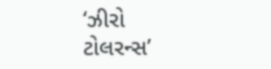‘ઝીરો ટોલરન્સ’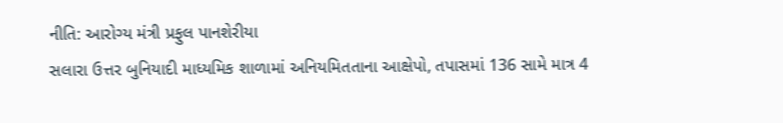નીતિ: આરોગ્ય મંત્રી પ્રફુલ પાનશેરીયા
સલારા ઉત્તર બુનિયાદી માધ્યમિક શાળામાં અનિયમિતતાના આક્ષેપો, તપાસમાં 136 સામે માત્ર 4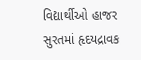વિદ્યાર્થીઓ હાજર
સુરતમાં હૃદયદ્રાવક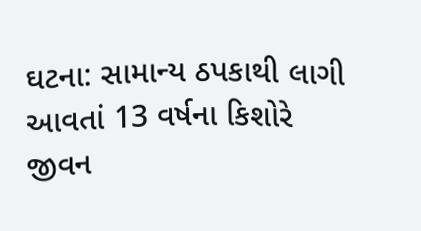ઘટના: સામાન્ય ઠપકાથી લાગી આવતાં 13 વર્ષના કિશોરે જીવન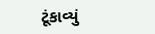ટૂંકાવ્યું